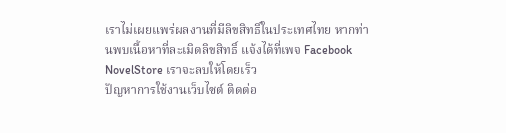เราไม่เผยแพร่ผลงานที่มีลิขสิทธิ์ในประเทศไทย หากท่านพบเนื้อหาที่ละเมิดลิขสิทธิ์ แจ้งได้ที่เพจ Facebook NovelStore เราจะลบให้โดยเร็ว
ปัญหาการใช้งานเว็บไซต์ ติดต่อ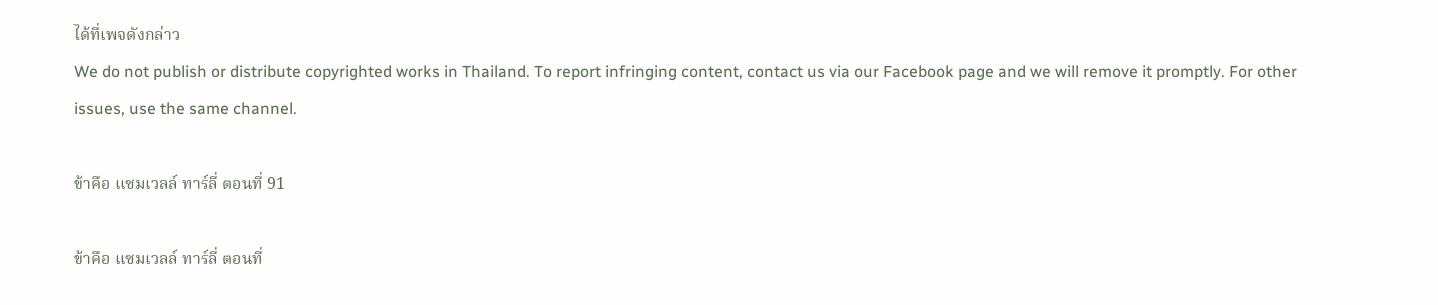ได้ที่เพจดังกล่าว
We do not publish or distribute copyrighted works in Thailand. To report infringing content, contact us via our Facebook page and we will remove it promptly. For other issues, use the same channel.

ข้าคือ แซมเวลล์ ทาร์ลี่ ตอนที่ 91

ข้าคือ แซมเวลล์ ทาร์ลี่ ตอนที่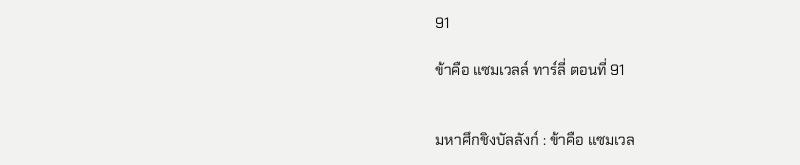91

ข้าคือ แซมเวลล์ ทาร์ลี่ ตอนที่ 91


มหาศึกชิงบัลลังก์ : ข้าคือ แซมเวล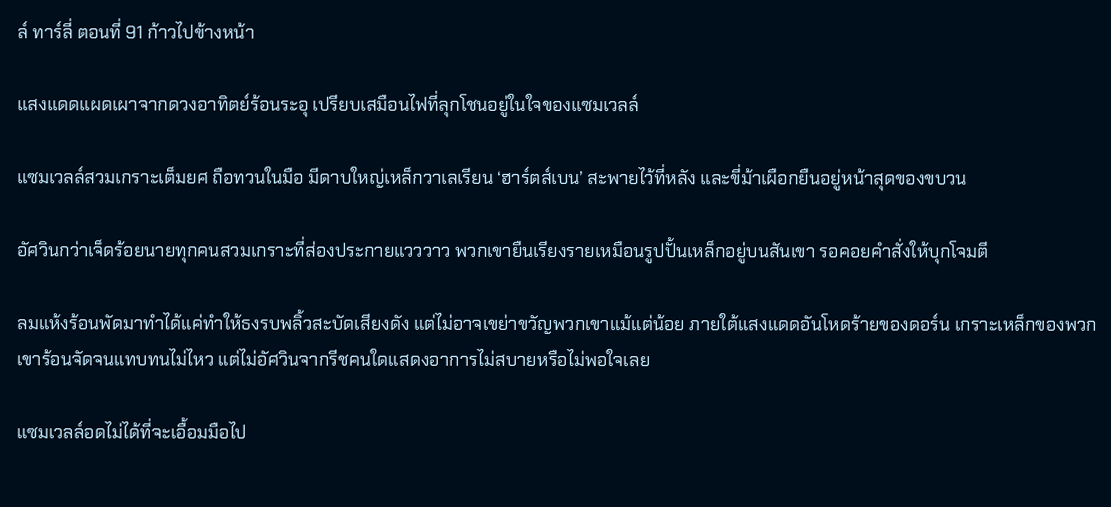ล์ ทาร์ลี่ ตอนที่ 91 ก้าวไปข้างหน้า

แสงแดดแผดเผาจากดวงอาทิตย์ร้อนระอุ เปรียบเสมือนไฟที่ลุกโชนอยู่ในใจของแซมเวลล์

แซมเวลล์สวมเกราะเต็มยศ ถือทวนในมือ มีดาบใหญ่เหล็กวาเลเรียน ‘ฮาร์ตส์เบน’ สะพายไว้ที่หลัง และขี่ม้าเผือกยืนอยู่หน้าสุดของขบวน

อัศวินกว่าเจ็ดร้อยนายทุกคนสวมเกราะที่ส่องประกายแวววาว พวกเขายืนเรียงรายเหมือนรูปปั้นเหล็กอยู่บนสันเขา รอคอยคำสั่งให้บุกโจมตี

ลมแห้งร้อนพัดมาทำได้แค่ทำให้ธงรบพลิ้วสะบัดเสียงดัง แต่ไม่อาจเขย่าขวัญพวกเขาแม้แต่น้อย ภายใต้แสงแดดอันโหดร้ายของดอร์น เกราะเหล็กของพวกเขาร้อนจัดจนแทบทนไม่ไหว แต่ไม่อัศวินจากรีชคนใดแสดงอาการไม่สบายหรือไม่พอใจเลย

แซมเวลล์อดไม่ได้ที่จะเอื้อมมือไป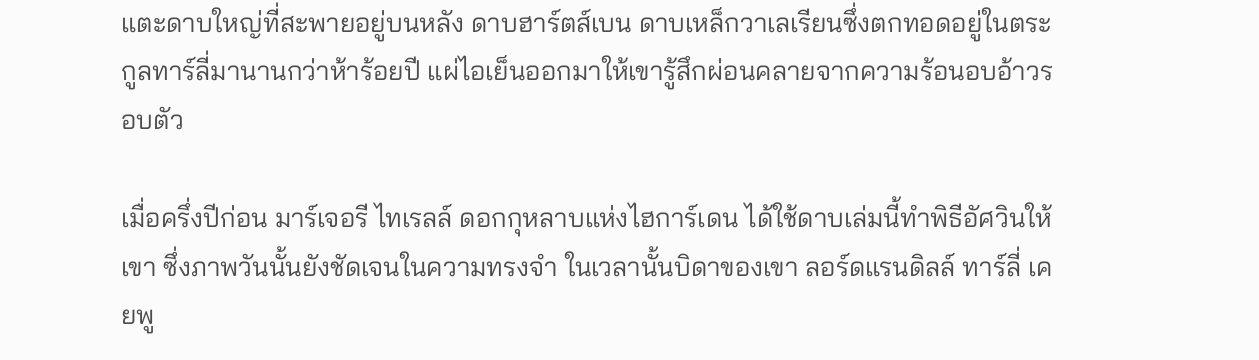แตะดาบใหญ่ที่สะพายอยู่บนหลัง ดาบฮาร์ตส์เบน ดาบเหล็กวาเลเรียนซึ่งตกทอดอยู่ในตระกูลทาร์ลี่มานานกว่าห้าร้อยปี แผ่ไอเย็นออกมาให้เขารู้สึกผ่อนคลายจากความร้อนอบอ้าวรอบตัว

เมื่อครึ่งปีก่อน มาร์เจอรี ไทเรลล์ ดอกกุหลาบแห่งไฮการ์เดน ได้ใช้ดาบเล่มนี้ทำพิธีอัศวินให้เขา ซึ่งภาพวันนั้นยังชัดเจนในความทรงจำ ในเวลานั้นบิดาของเขา ลอร์ดแรนดิลล์ ทาร์ลี่ เคยพู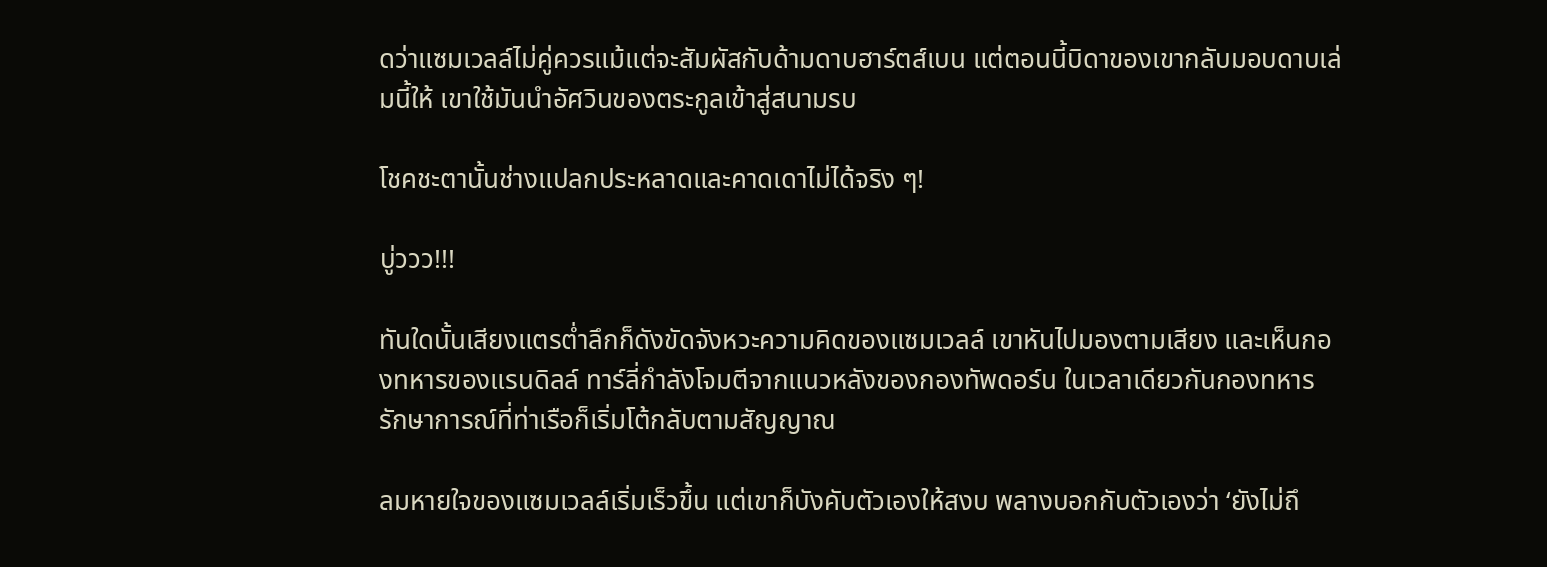ดว่าแซมเวลล์ไม่คู่ควรแม้แต่จะสัมผัสกับด้ามดาบฮาร์ตส์เบน แต่ตอนนี้บิดาของเขากลับมอบดาบเล่มนี้ให้ เขาใช้มันนำอัศวินของตระกูลเข้าสู่สนามรบ

โชคชะตานั้นช่างแปลกประหลาดและคาดเดาไม่ได้จริง ๆ!

บู่ววว!!!

ทันใดนั้นเสียงแตรต่ำลึกก็ดังขัดจังหวะความคิดของแซมเวลล์ เขาหันไปมองตามเสียง และเห็นกองทหารของแรนดิลล์ ทาร์ลี่กำลังโจมตีจากแนวหลังของกองทัพดอร์น ในเวลาเดียวกันกองทหารรักษาการณ์ที่ท่าเรือก็เริ่มโต้กลับตามสัญญาณ

ลมหายใจของแซมเวลล์เริ่มเร็วขึ้น แต่เขาก็บังคับตัวเองให้สงบ พลางบอกกับตัวเองว่า ‘ยังไม่ถึ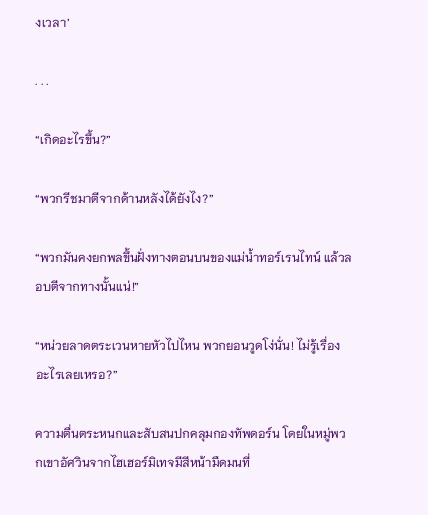งเวลา’

. . .

“เกิดอะไรขึ้น?”

“พวกรีชมาตีจากด้านหลังได้ยังไง?”

“พวกมันคงยกพลขึ้นฝั่งทางตอนบนของแม่น้ำทอร์เรนไทน์ แล้วลอบตีจากทางนั้นแน่!”

“หน่วยลาดตระเวนหายหัวไปไหน พวกยอนวูดโง่นั่น! ไม่รู้เรื่องอะไรเลยเหรอ?”

ความตื่นตระหนกและสับสนปกคลุมกองทัพดอร์น โดยในหมู่พวกเขาอัศวินจากไฮเฮอร์มิเทจมีสีหน้ามืดมนที่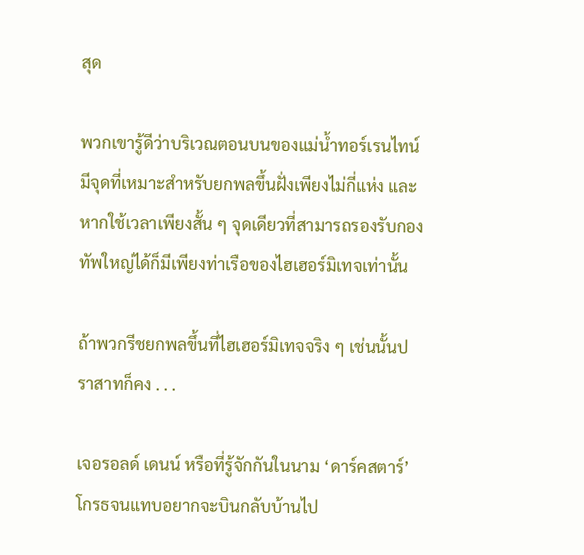สุด

พวกเขารู้ดีว่าบริเวณตอนบนของแม่น้ำทอร์เรนไทน์มีจุดที่เหมาะสำหรับยกพลขึ้นฝั่งเพียงไม่กี่แห่ง และหากใช้เวลาเพียงสั้น ๆ จุดเดียวที่สามารถรองรับกองทัพใหญ่ได้ก็มีเพียงท่าเรือของไฮเฮอร์มิเทจเท่านั้น

ถ้าพวกรีชยกพลขึ้นที่ไฮเฮอร์มิเทจจริง ๆ เช่นนั้นปราสาทก็คง . . .

เจอรอลด์ เดนน์ หรือที่รู้จักกันในนาม ‘ดาร์คสตาร์’ โกรธจนแทบอยากจะบินกลับบ้านไป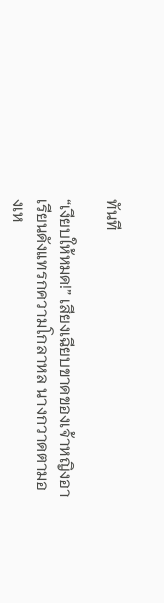ทันที

“เงียบให้หมด!” เสียงเฉียบขาดของเจ้าหญิงอาเรียนดังแทรกความโกลาหล นางกวาดตามองเห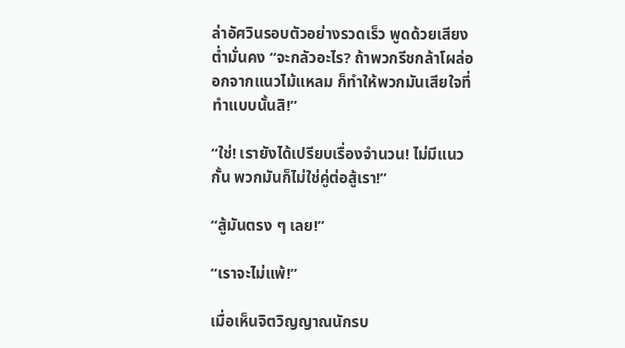ล่าอัศวินรอบตัวอย่างรวดเร็ว พูดด้วยเสียงต่ำมั่นคง “จะกลัวอะไร? ถ้าพวกรีชกล้าโผล่ออกจากแนวไม้แหลม ก็ทำให้พวกมันเสียใจที่ทำแบบนั้นสิ!”

“ใช่! เรายังได้เปรียบเรื่องจำนวน! ไม่มีแนวกั้น พวกมันก็ไม่ใช่คู่ต่อสู้เรา!”

“สู้มันตรง ๆ เลย!”

“เราจะไม่แพ้!”

เมื่อเห็นจิตวิญญาณนักรบ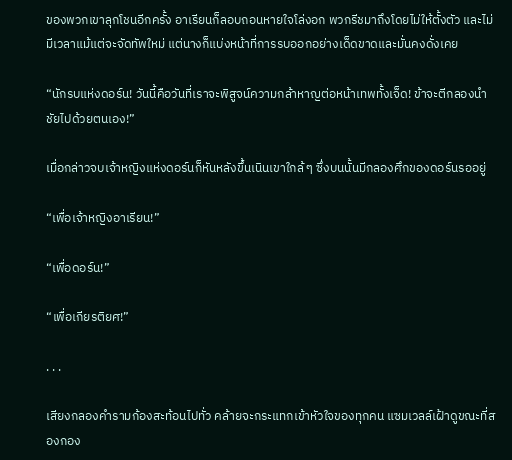ของพวกเขาลุกโชนอีกครั้ง อาเรียนก็ลอบถอนหายใจโล่งอก พวกรีชมาถึงโดยไม่ให้ตั้งตัว และไม่มีเวลาแม้แต่จะจัดทัพใหม่ แต่นางก็แบ่งหน้าที่การรบออกอย่างเด็ดขาดและมั่นคงดั่งเคย

“นักรบแห่งดอร์น! วันนี้คือวันที่เราจะพิสูจน์ความกล้าหาญต่อหน้าเทพทั้งเจ็ด! ข้าจะตีกลองนำชัยไปด้วยตนเอง!”

เมื่อกล่าวจบเจ้าหญิงแห่งดอร์นก็หันหลังขึ้นเนินเขาใกล้ ๆ ซึ่งบนนั้นมีกลองศึกของดอร์นรออยู่

“เพื่อเจ้าหญิงอาเรียน!”

“เพื่อดอร์น!”

“เพื่อเกียรติยศ!”

. . .

เสียงกลองคำรามก้องสะท้อนไปทั่ว คล้ายจะกระแทกเข้าหัวใจของทุกคน แซมเวลล์เฝ้าดูขณะที่สองกอง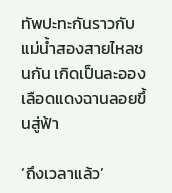ทัพปะทะกันราวกับแม่น้ำสองสายไหลชนกัน เกิดเป็นละอองเลือดแดงฉานลอยขึ้นสู่ฟ้า

‘ถึงเวลาแล้ว’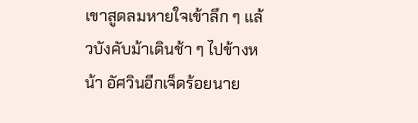เขาสูดลมหายใจเข้าลึก ๆ แล้วบังคับม้าเดินช้า ๆ ไปข้างหน้า อัศวินอีกเจ็ดร้อยนาย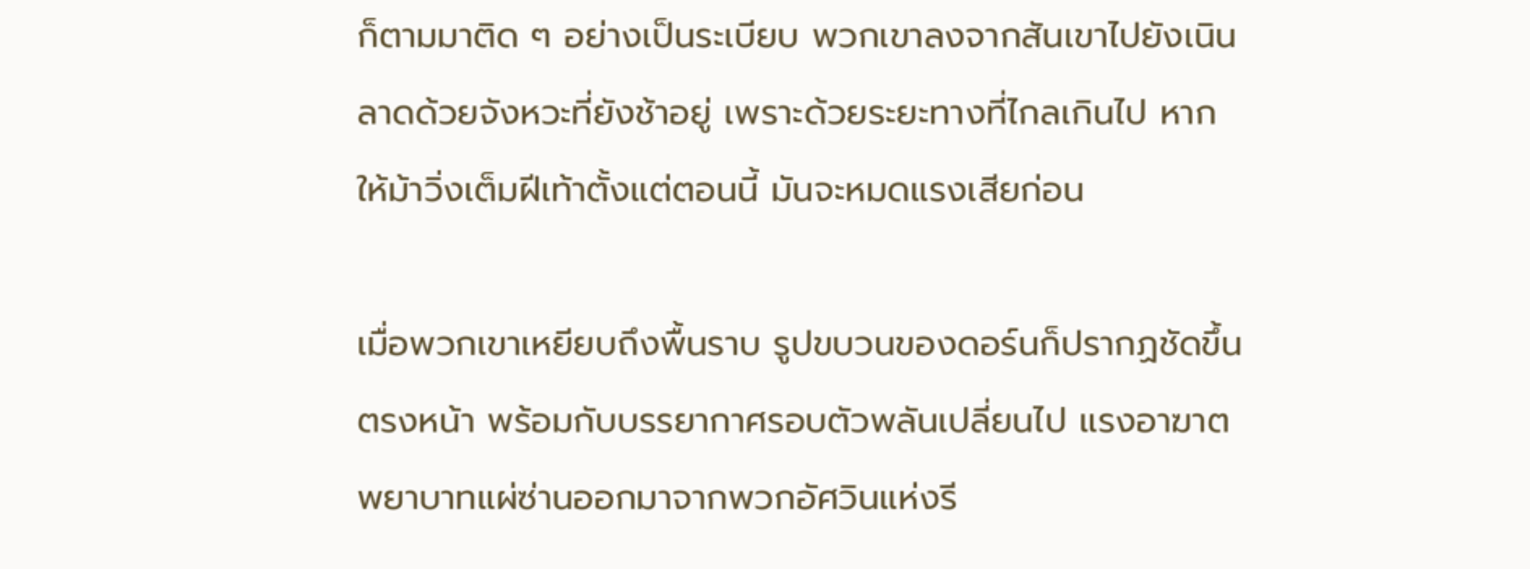ก็ตามมาติด ๆ อย่างเป็นระเบียบ พวกเขาลงจากสันเขาไปยังเนินลาดด้วยจังหวะที่ยังช้าอยู่ เพราะด้วยระยะทางที่ไกลเกินไป หากให้ม้าวิ่งเต็มฝีเท้าตั้งแต่ตอนนี้ มันจะหมดแรงเสียก่อน

เมื่อพวกเขาเหยียบถึงพื้นราบ รูปขบวนของดอร์นก็ปรากฏชัดขึ้นตรงหน้า พร้อมกับบรรยากาศรอบตัวพลันเปลี่ยนไป แรงอาฆาตพยาบาทแผ่ซ่านออกมาจากพวกอัศวินแห่งรี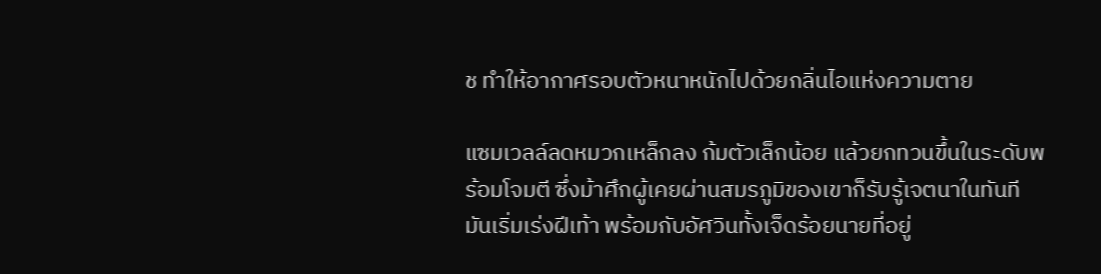ช ทำให้อากาศรอบตัวหนาหนักไปด้วยกลิ่นไอแห่งความตาย

แซมเวลล์ลดหมวกเหล็กลง ก้มตัวเล็กน้อย แล้วยกทวนขึ้นในระดับพร้อมโจมตี ซึ่งม้าศึกผู้เคยผ่านสมรภูมิของเขาก็รับรู้เจตนาในทันที มันเริ่มเร่งฝีเท้า พร้อมกับอัศวินทั้งเจ็ดร้อยนายที่อยู่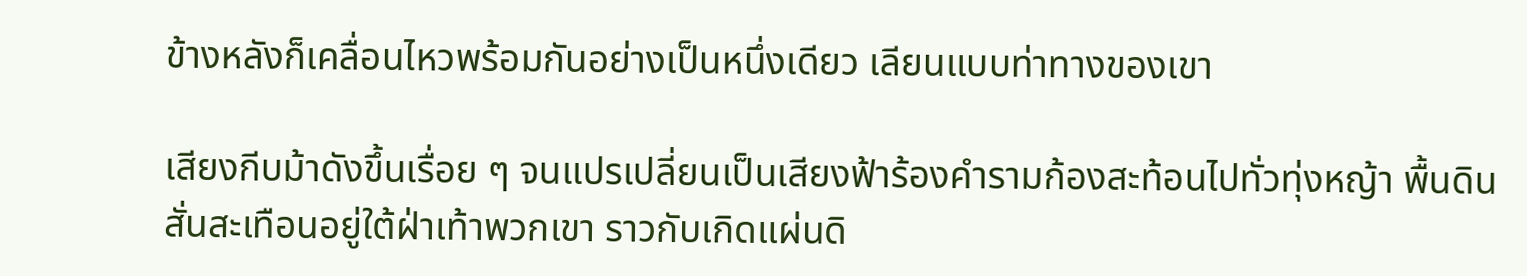ข้างหลังก็เคลื่อนไหวพร้อมกันอย่างเป็นหนึ่งเดียว เลียนแบบท่าทางของเขา

เสียงกีบม้าดังขึ้นเรื่อย ๆ จนแปรเปลี่ยนเป็นเสียงฟ้าร้องคำรามก้องสะท้อนไปทั่วทุ่งหญ้า พื้นดินสั่นสะเทือนอยู่ใต้ฝ่าเท้าพวกเขา ราวกับเกิดแผ่นดิ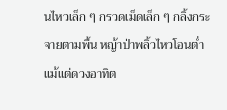นไหวเล็ก ๆ กรวดเม็ดเล็ก ๆ กลิ้งกระจายตามพื้น หญ้าป่าพลิ้วไหวโอนต่ำ แม้แต่ดวงอาทิต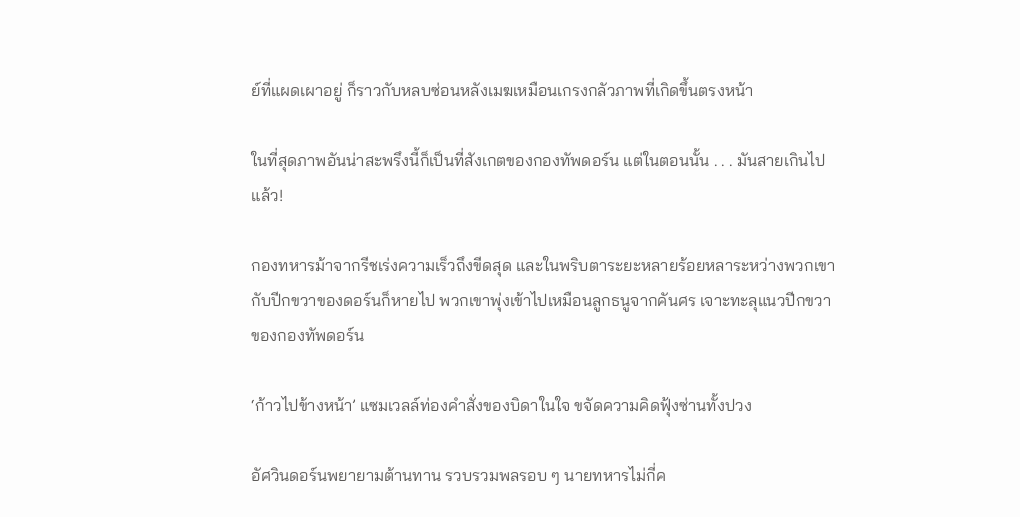ย์ที่แผดเผาอยู่ ก็ราวกับหลบซ่อนหลังเมฆเหมือนเกรงกลัวภาพที่เกิดขึ้นตรงหน้า

ในที่สุดภาพอันน่าสะพรึงนี้ก็เป็นที่สังเกตของกองทัพดอร์น แต่ในตอนนั้น . . . มันสายเกินไปแล้ว!

กองทหารม้าจากรีชเร่งความเร็วถึงขีดสุด และในพริบตาระยะหลายร้อยหลาระหว่างพวกเขากับปีกขวาของดอร์นก็หายไป พวกเขาพุ่งเข้าไปเหมือนลูกธนูจากคันศร เจาะทะลุแนวปีกขวาของกองทัพดอร์น

‘ก้าวไปข้างหน้า’ แซมเวลล์ท่องคำสั่งของบิดาในใจ ขจัดความคิดฟุ้งซ่านทั้งปวง

อัศวินดอร์นพยายามต้านทาน รวบรวมพลรอบ ๆ นายทหารไม่กี่ค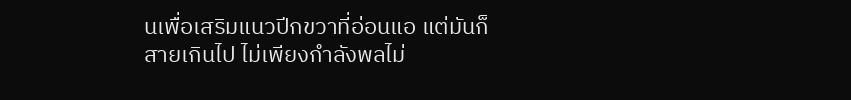นเพื่อเสริมแนวปีกขวาที่อ่อนแอ แต่มันก็สายเกินไป ไม่เพียงกำลังพลไม่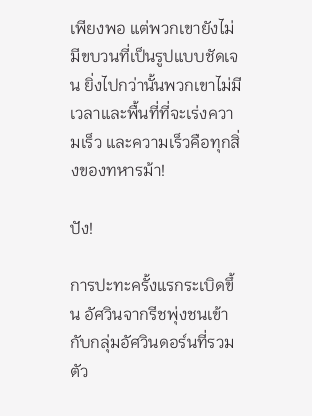เพียงพอ แต่พวกเขายังไม่มีขบวนที่เป็นรูปแบบชัดเจน ยิ่งไปกว่านั้นพวกเขาไม่มีเวลาและพื้นที่ที่จะเร่งความเร็ว และความเร็วคือทุกสิ่งของทหารม้า!

ปัง!

การปะทะครั้งแรกระเบิดขึ้น อัศวินจากรีชพุ่งชนเข้ากับกลุ่มอัศวินดอร์นที่รวมตัว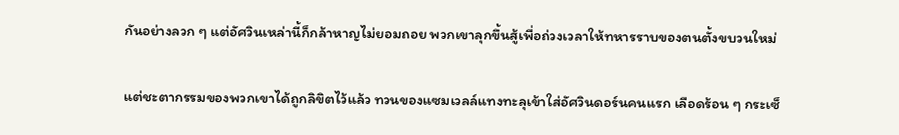กันอย่างลวก ๆ แต่อัศวินเหล่านี้ก็กล้าหาญไม่ยอมถอย พวกเขาลุกขึ้นสู้เพื่อถ่วงเวลาให้ทหารราบของตนตั้งขบวนใหม่

แต่ชะตากรรมของพวกเขาได้ถูกลิขิตไว้แล้ว ทวนของแซมเวลล์แทงทะลุเข้าใส่อัศวินดอร์นคนแรก เลือดร้อน ๆ กระเซ็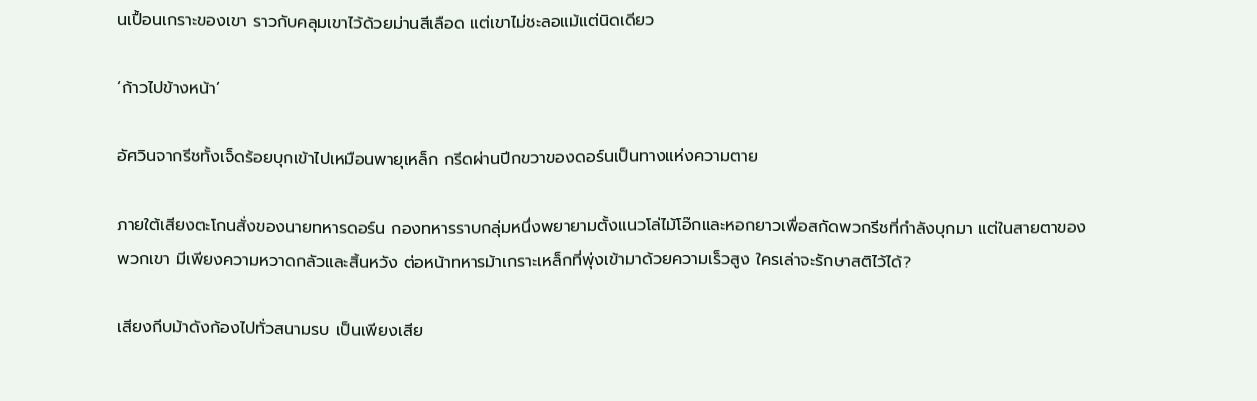นเปื้อนเกราะของเขา ราวกับคลุมเขาไว้ด้วยม่านสีเลือด แต่เขาไม่ชะลอแม้แต่นิดเดียว

‘ก้าวไปข้างหน้า’

อัศวินจากรีชทั้งเจ็ดร้อยบุกเข้าไปเหมือนพายุเหล็ก กรีดผ่านปีกขวาของดอร์นเป็นทางแห่งความตาย

ภายใต้เสียงตะโกนสั่งของนายทหารดอร์น กองทหารราบกลุ่มหนึ่งพยายามตั้งแนวโล่ไม้โอ๊กและหอกยาวเพื่อสกัดพวกรีชที่กำลังบุกมา แต่ในสายตาของพวกเขา มีเพียงความหวาดกลัวและสิ้นหวัง ต่อหน้าทหารม้าเกราะเหล็กที่พุ่งเข้ามาด้วยความเร็วสูง ใครเล่าจะรักษาสติไว้ได้?

เสียงกีบม้าดังก้องไปทั่วสนามรบ เป็นเพียงเสีย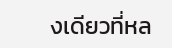งเดียวที่หล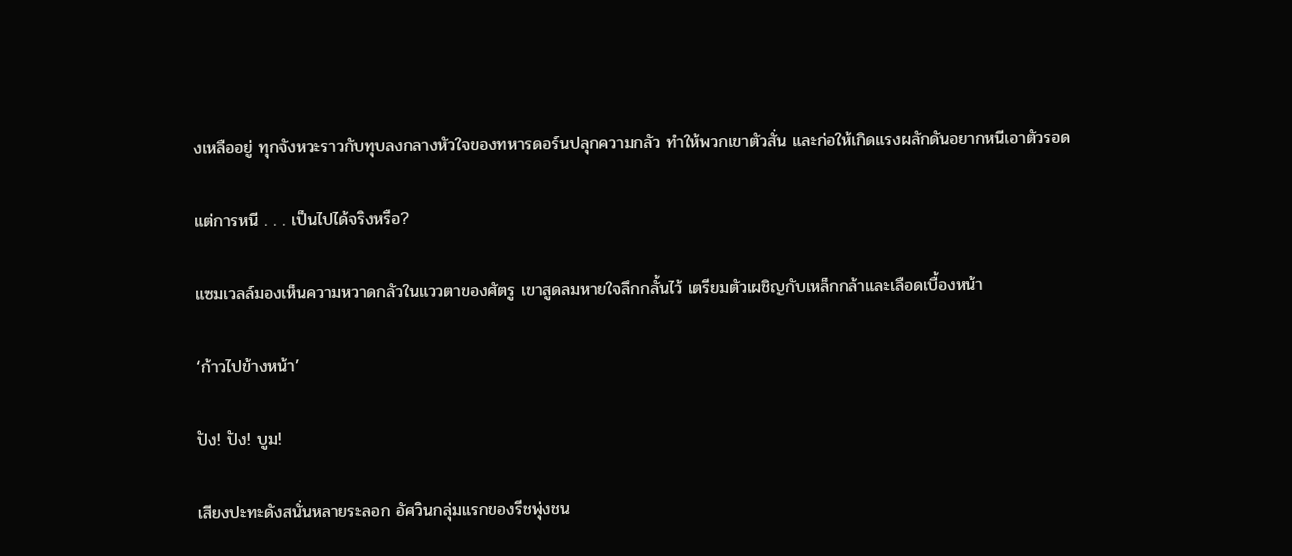งเหลืออยู่ ทุกจังหวะราวกับทุบลงกลางหัวใจของทหารดอร์นปลุกความกลัว ทำให้พวกเขาตัวสั่น และก่อให้เกิดแรงผลักดันอยากหนีเอาตัวรอด

แต่การหนี . . . เป็นไปได้จริงหรือ?

แซมเวลล์มองเห็นความหวาดกลัวในแววตาของศัตรู เขาสูดลมหายใจลึกกลั้นไว้ เตรียมตัวเผชิญกับเหล็กกล้าและเลือดเบื้องหน้า

‘ก้าวไปข้างหน้า’

ปัง! ปัง! บูม!

เสียงปะทะดังสนั่นหลายระลอก อัศวินกลุ่มแรกของรีชพุ่งชน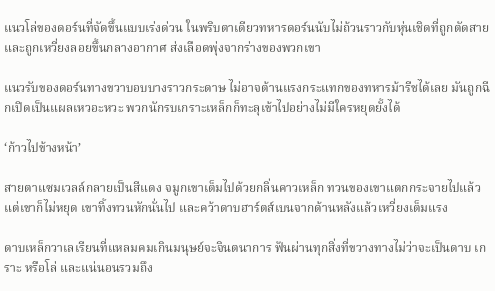แนวโล่ของดอร์นที่จัดขึ้นแบบเร่งด่วน ในพริบตาเดียวทหารดอร์นนับไม่ถ้วนราวกับหุ่นเชิดที่ถูกตัดสาย และถูกเหวี่ยงลอยขึ้นกลางอากาศ ส่งเลือดพุ่งจากร่างของพวกเขา

แนวรับของดอร์นทางขวาบอบบางราวกระดาษ ไม่อาจต้านแรงกระแทกของทหารม้ารีชได้เลย มันถูกฉีกเปิดเป็นแผลเหวอะหวะ พวกนักรบเกราะเหล็กก็ทะลุเข้าไปอย่างไม่มีใครหยุดยั้งได้

‘ก้าวไปข้างหน้า’

สายตาแซมเวลล์กลายเป็นสีแดง จมูกเขาเต็มไปด้วยกลิ่นคาวเหล็ก ทวนของเขาแตกกระจายไปแล้ว แต่เขาก็ไม่หยุด เขาทิ้งทวนหักนั่นไป และคว้าดาบฮาร์ตส์เบนจากด้านหลังแล้วเหวี่ยงเต็มแรง

ดาบเหล็กวาเลเรียนที่แหลมคมเกินมนุษย์จะจินตนาการ ฟันผ่านทุกสิ่งที่ขวางทางไม่ว่าจะเป็นดาบ เกราะ หรือโล่ และแน่นอนรวมถึง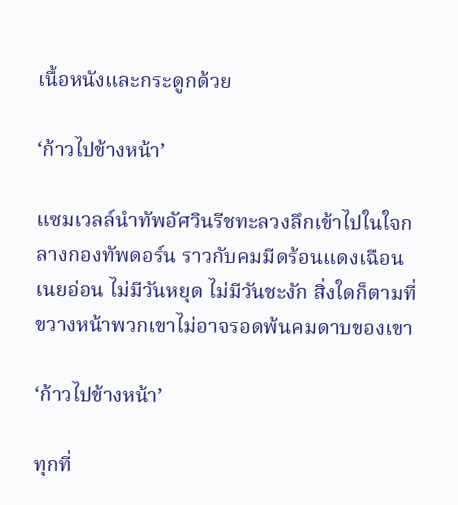เนื้อหนังและกระดูกด้วย

‘ก้าวไปข้างหน้า’

แซมเวลล์นำทัพอัศวินรีชทะลวงลึกเข้าไปในใจกลางกองทัพดอร์น ราวกับคมมีดร้อนแดงเฉือนเนยอ่อน ไม่มีวันหยุด ไม่มีวันชะงัก สิ่งใดก็ตามที่ขวางหน้าพวกเขาไม่อาจรอดพ้นคมดาบของเขา

‘ก้าวไปข้างหน้า’

ทุกที่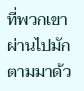ที่พวกเขาผ่านไปมักตามมาด้ว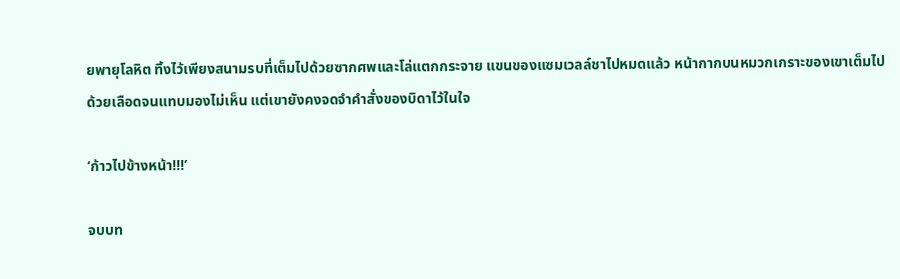ยพายุโลหิต ทิ้งไว้เพียงสนามรบที่เต็มไปด้วยซากศพและโล่แตกกระจาย แขนของแซมเวลล์ชาไปหมดแล้ว หน้ากากบนหมวกเกราะของเขาเต็มไปด้วยเลือดจนแทบมองไม่เห็น แต่เขายังคงจดจำคำสั่งของบิดาไว้ในใจ

‘ก้าวไปข้างหน้า!!!’

จบบท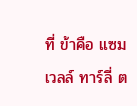ที่ ข้าคือ แซมเวลล์ ทาร์ลี่ ต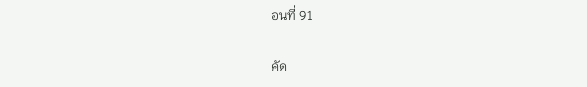อนที่ 91

คัด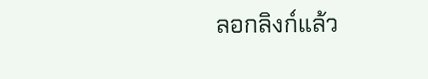ลอกลิงก์แล้ว